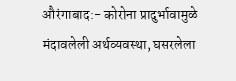औरंगाबाद:- कोरोना प्रादुर्भावामुळे मंदावलेली अर्थव्यवस्था, घसरलेला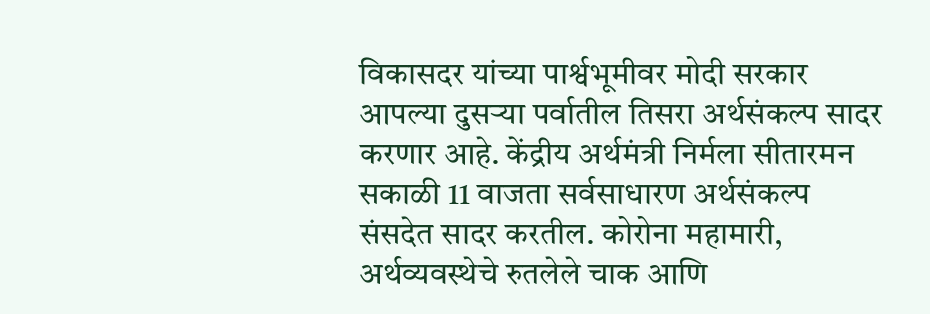विकासदर यांच्या पार्श्वभूमीवर मोदी सरकार आपल्या दुसऱ्या पर्वातील तिसरा अर्थसंकल्प सादर करणार आहे. केंद्रीय अर्थमंत्री निर्मला सीतारमन सकाळी 11 वाजता सर्वसाधारण अर्थसंकल्प संसदेत सादर करतील. कोरोना महामारी, अर्थव्यवस्थेचे रुतलेले चाक आणि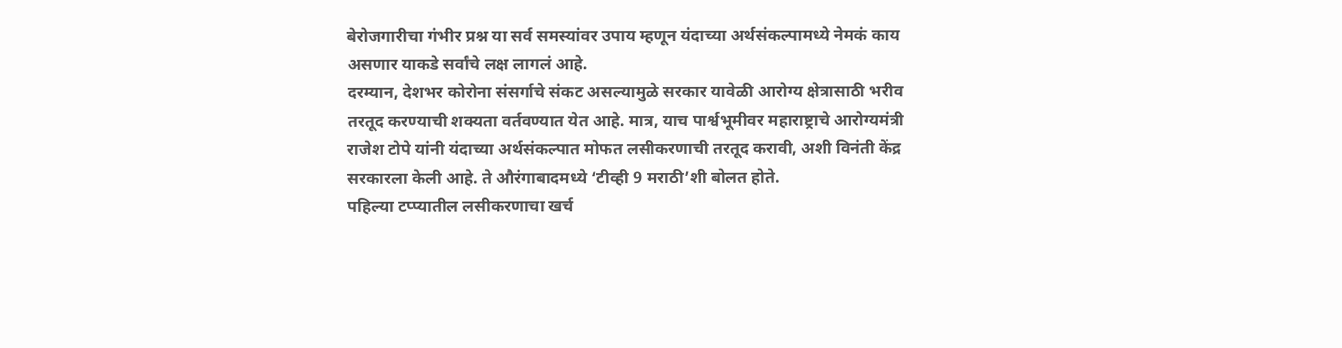बेरोजगारीचा गंभीर प्रश्न या सर्व समस्यांवर उपाय म्हणून यंदाच्या अर्थसंकल्पामध्ये नेमकं काय असणार याकडे सर्वांचे लक्ष लागलं आहे.
दरम्यान, देशभर कोरोना संसर्गाचे संकट असल्यामुळे सरकार यावेळी आरोग्य क्षेत्रासाठी भरीव तरतूद करण्याची शक्यता वर्तवण्यात येत आहे. मात्र, याच पार्श्वभूमीवर महाराष्ट्राचे आरोग्यमंत्री राजेश टोपे यांनी यंदाच्या अर्थसंकल्पात मोफत लसीकरणाची तरतूद करावी, अशी विनंती केंद्र सरकारला केली आहे. ते औरंगाबादमध्ये ‘टीव्ही 9 मराठी’शी बोलत होते.
पहिल्या टप्प्यातील लसीकरणाचा खर्च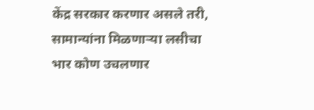केंद्र सरकार करणार असले तरी, सामान्यांना मिळणाऱ्या लसीचा भार कोण उचलणार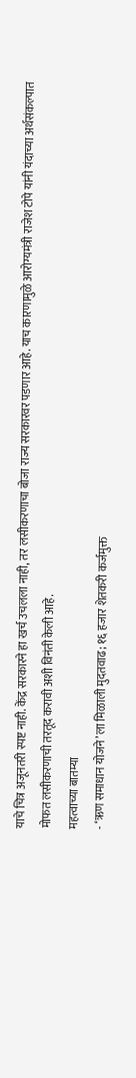याचे चित्र अजूनतरी स्पष्ट नाही. केंद्र सरकारने हा खर्च उचलला नाही, तर लसीकरणाचा बोजा राज्य सरकारवर पडणार आहे. याच कारणामुळे आरोग्यमंत्री राजेश टोपे यांनी यंदाच्या अर्थसंकल्पात मोफत लसीकरणाची तरतूद करावी अशी विनंती केली आहे.
महत्वाच्या बातम्या
- ‘ऋण समाधान योजने’ला मिळाली मुदतवाढ; १६ हजार शेतकरी कर्जमुक्त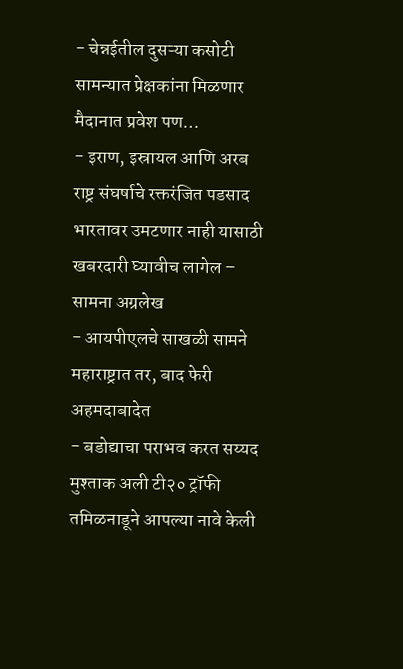- चेन्नईतील दुसऱ्या कसोटी सामन्यात प्रेक्षकांना मिळणार मैदानात प्रवेश पण…
- इराण, इस्रायल आणि अरब राष्ट्र संघर्षाचे रक्तरंजित पडसाद भारतावर उमटणार नाही यासाठी खबरदारी घ्यावीच लागेल – सामना अग्रलेख
- आयपीएलचे साखळी सामने महाराष्ट्रात तर, बाद फेरी अहमदाबादेत
- बडोद्याचा पराभव करत सय्यद मुश्ताक अली टी२० ट्रॉफी तमिळनाडूने आपल्या नावे केली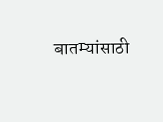बातम्यांसाठी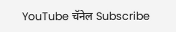YouTube चॅनेल Subscribe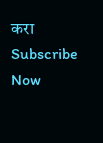करा
Subscribe Now